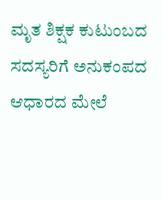ಮೃತ ಶಿಕ್ಷಕ ಕುಟುಂಬದ ಸದಸ್ಯರಿಗೆ ಅನುಕಂಪದ ಆಧಾರದ ಮೇಲೆ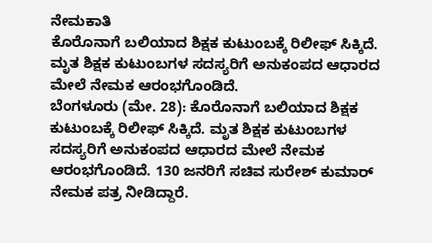ನೇಮಕಾತಿ
ಕೊರೊನಾಗೆ ಬಲಿಯಾದ ಶಿಕ್ಷಕ ಕುಟುಂಬಕ್ಕೆ ರಿಲೀಫ್ ಸಿಕ್ಕಿದೆ. ಮೃತ ಶಿಕ್ಷಕ ಕುಟುಂಬಗಳ ಸದಸ್ಯರಿಗೆ ಅನುಕಂಪದ ಆಧಾರದ ಮೇಲೆ ನೇಮಕ ಆರಂಭಗೊಂಡಿದೆ.
ಬೆಂಗಳೂರು (ಮೇ. 28): ಕೊರೊನಾಗೆ ಬಲಿಯಾದ ಶಿಕ್ಷಕ ಕುಟುಂಬಕ್ಕೆ ರಿಲೀಫ್ ಸಿಕ್ಕಿದೆ. ಮೃತ ಶಿಕ್ಷಕ ಕುಟುಂಬಗಳ ಸದಸ್ಯರಿಗೆ ಅನುಕಂಪದ ಆಧಾರದ ಮೇಲೆ ನೇಮಕ ಆರಂಭಗೊಂಡಿದೆ. 130 ಜನರಿಗೆ ಸಚಿವ ಸುರೇಶ್ ಕುಮಾರ್ ನೇಮಕ ಪತ್ರ ನೀಡಿದ್ದಾರೆ.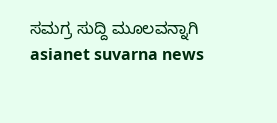ಸಮಗ್ರ ಸುದ್ದಿ ಮೂಲವನ್ನಾಗಿ asianet suvarna news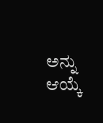ಅನ್ನು ಆಯ್ಕೆ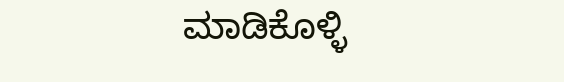ಮಾಡಿಕೊಳ್ಳಿ